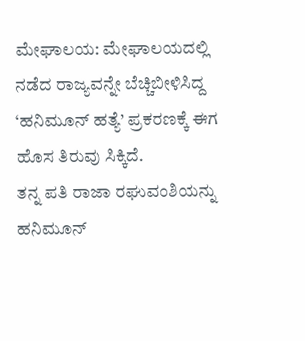ಮೇಘಾಲಯ: ಮೇಘಾಲಯದಲ್ಲಿ ನಡೆದ ರಾಜ್ಯವನ್ನೇ ಬೆಚ್ಚಿಬೀಳಿಸಿದ್ದ ‘ಹನಿಮೂನ್ ಹತ್ಯೆ’ ಪ್ರಕರಣಕ್ಕೆ ಈಗ ಹೊಸ ತಿರುವು ಸಿಕ್ಕಿದೆ.
ತನ್ನ ಪತಿ ರಾಜಾ ರಘುವಂಶಿಯನ್ನು ಹನಿಮೂನ್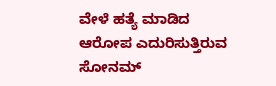ವೇಳೆ ಹತ್ಯೆ ಮಾಡಿದ ಆರೋಪ ಎದುರಿಸುತ್ತಿರುವ ಸೋನಮ್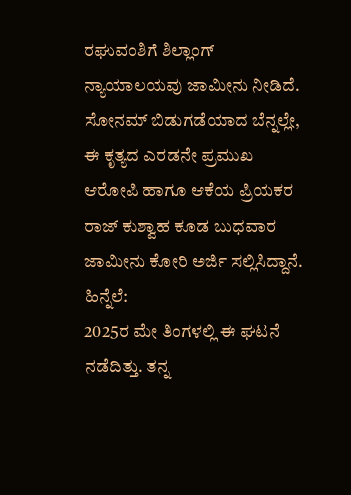ರಘುವಂಶಿಗೆ ಶಿಲ್ಲಾಂಗ್ ನ್ಯಾಯಾಲಯವು ಜಾಮೀನು ನೀಡಿದೆ.
ಸೋನಮ್ ಬಿಡುಗಡೆಯಾದ ಬೆನ್ನಲ್ಲೇ, ಈ ಕೃತ್ಯದ ಎರಡನೇ ಪ್ರಮುಖ ಆರೋಪಿ ಹಾಗೂ ಆಕೆಯ ಪ್ರಿಯಕರ ರಾಜ್ ಕುಶ್ವಾಹ ಕೂಡ ಬುಧವಾರ ಜಾಮೀನು ಕೋರಿ ಅರ್ಜಿ ಸಲ್ಲಿಸಿದ್ದಾನೆ.
ಹಿನ್ನೆಲೆ:
2025ರ ಮೇ ತಿಂಗಳಲ್ಲಿ ಈ ಘಟನೆ ನಡೆದಿತ್ತು. ತನ್ನ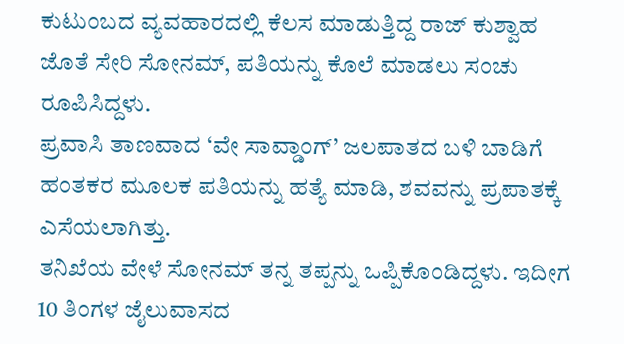ಕುಟುಂಬದ ವ್ಯವಹಾರದಲ್ಲಿ ಕೆಲಸ ಮಾಡುತ್ತಿದ್ದ ರಾಜ್ ಕುಶ್ವಾಹ ಜೊತೆ ಸೇರಿ ಸೋನಮ್, ಪತಿಯನ್ನು ಕೊಲೆ ಮಾಡಲು ಸಂಚು ರೂಪಿಸಿದ್ದಳು.
ಪ್ರವಾಸಿ ತಾಣವಾದ ‘ವೇ ಸಾವ್ಡಾಂಗ್’ ಜಲಪಾತದ ಬಳಿ ಬಾಡಿಗೆ ಹಂತಕರ ಮೂಲಕ ಪತಿಯನ್ನು ಹತ್ಯೆ ಮಾಡಿ, ಶವವನ್ನು ಪ್ರಪಾತಕ್ಕೆ ಎಸೆಯಲಾಗಿತ್ತು.
ತನಿಖೆಯ ವೇಳೆ ಸೋನಮ್ ತನ್ನ ತಪ್ಪನ್ನು ಒಪ್ಪಿಕೊಂಡಿದ್ದಳು. ಇದೀಗ 10 ತಿಂಗಳ ಜೈಲುವಾಸದ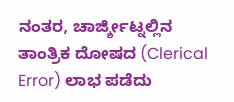ನಂತರ, ಚಾರ್ಜ್ಶೀಟ್ನಲ್ಲಿನ ತಾಂತ್ರಿಕ ದೋಷದ (Clerical Error) ಲಾಭ ಪಡೆದು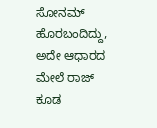ಸೋನಮ್ ಹೊರಬಂದಿದ್ದು, ಅದೇ ಆಧಾರದ ಮೇಲೆ ರಾಜ್ ಕೂಡ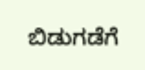ಬಿಡುಗಡೆಗೆ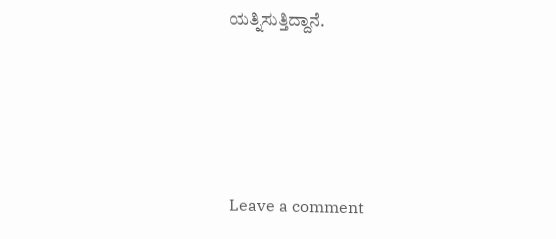ಯತ್ನಿಸುತ್ತಿದ್ದಾನೆ.





Leave a comment